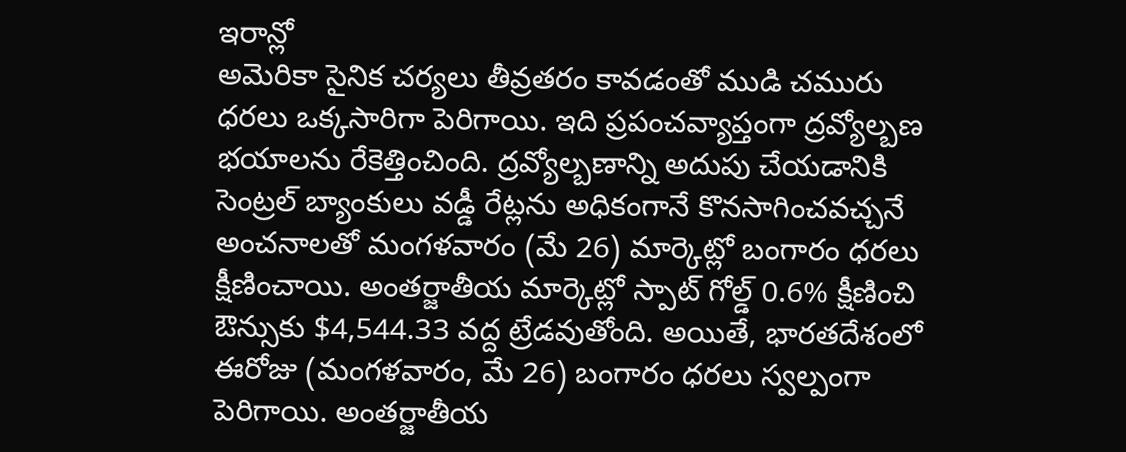ఇరాన్లో
అమెరికా సైనిక చర్యలు తీవ్రతరం కావడంతో ముడి చమురు ధరలు ఒక్కసారిగా పెరిగాయి. ఇది ప్రపంచవ్యాప్తంగా ద్రవ్యోల్బణ భయాలను రేకెత్తించింది. ద్రవ్యోల్బణాన్ని అదుపు చేయడానికి సెంట్రల్ బ్యాంకులు వడ్డీ రేట్లను అధికంగానే కొనసాగించవచ్చనే అంచనాలతో మంగళవారం (మే 26) మార్కెట్లో బంగారం ధరలు క్షీణించాయి. అంతర్జాతీయ మార్కెట్లో స్పాట్ గోల్డ్ 0.6% క్షీణించి ఔన్సుకు $4,544.33 వద్ద ట్రేడవుతోంది. అయితే, భారతదేశంలో ఈరోజు (మంగళవారం, మే 26) బంగారం ధరలు స్వల్పంగా పెరిగాయి. అంతర్జాతీయ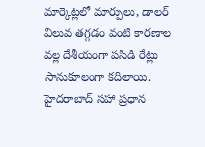మార్కెట్లలో మార్పులు, డాలర్ విలువ తగ్గడం వంటి కారణాల వల్ల దేశీయంగా పసిడి రేట్లు సానుకూలంగా కదిలాయి. హైదరాబాద్ సహా ప్రధాన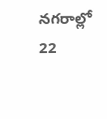నగరాల్లో 22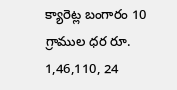క్యారెట్ల బంగారం 10 గ్రాముల ధర రూ. 1,46,110, 24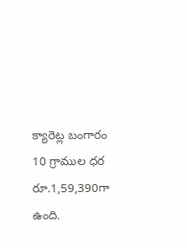క్యారెట్ల బంగారం 10 గ్రాముల ధర రూ.1,59,390గా ఉంది.